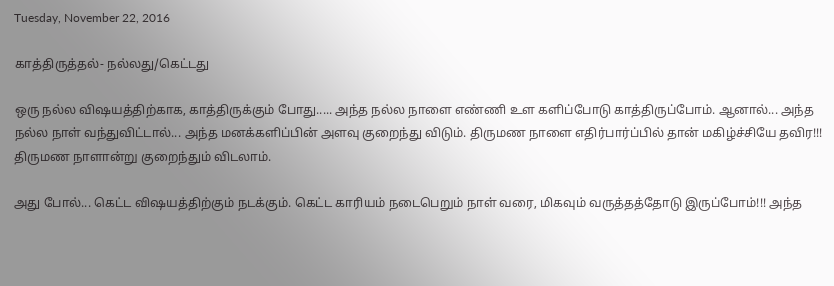Tuesday, November 22, 2016

காத்திருத்தல்- நல்லது/கெட்டது

ஒரு நல்ல விஷயத்திற்காக, காத்திருக்கும் போது..... அந்த நல்ல நாளை எண்ணி உள களிப்போடு காத்திருப்போம். ஆனால்... அந்த நல்ல நாள் வந்துவிட்டால்... அந்த மனக்களிப்பின் அளவு குறைந்து விடும். திருமண நாளை எதிர்பார்ப்பில் தான் மகிழ்ச்சியே தவிர!!! திருமண நாளான்று குறைந்தும் விடலாம்.

அது போல்... கெட்ட விஷயத்திற்கும் நடக்கும். கெட்ட காரியம் நடைபெறும் நாள் வரை, மிகவும் வருத்தத்தோடு இருப்போம்!!! அந்த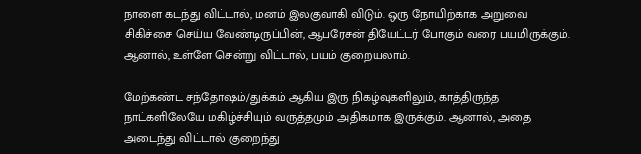நாளை கடந்து விட்டால், மனம் இலகுவாகி விடும். ஒரு நோயிற்காக அறுவை சிகிச்சை செய்ய வேண்டிருப்பின், ஆபரேசன் தியேட்டர் போகும் வரை பயமிருக்கும். ஆனால், உள்ளே சென்று விட்டால், பயம் குறையலாம்.

மேற்கண்ட சந்தோஷம்/துக்கம் ஆகிய இரு நிகழ்வுகளிலும், காத்திருந்த நாட்களிலேயே மகிழ்ச்சியும் வருத்தமும் அதிகமாக இருக்கும். ஆனால், அதை அடைந்து விட்டால் குறைந்து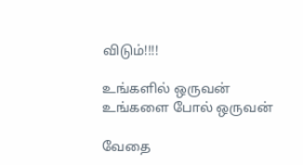விடும்!!!!

உங்களில் ஒருவன்
உங்களை போல் ஒருவன்

வேதை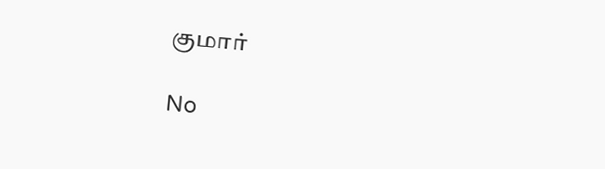குமார்

No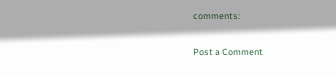comments:

Post a Comment